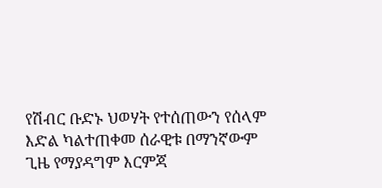የሽብር ቡድኑ ህወሃት የተሰጠውን የሰላም እድል ካልተጠቀመ ሰራዊቱ በማንኛውም ጊዜ የማያዳግም እርምጃ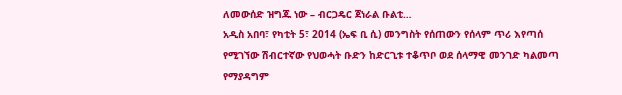ለመውሰድ ዝግጁ ነው – ብርጋዴር ጀነራል ቡልቲ…
አዲስ አበባ፣ የካቲት 5፣ 2014 (ኤፍ ቢ ሲ) መንግስት የሰጠውን የሰላም ጥሪ እየጣሰ የሚገኘው ሽብርተኛው የህወሓት ቡድን ከድርጊቱ ተቆጥቦ ወደ ሰላማዊ መንገድ ካልመጣ የማያዳግም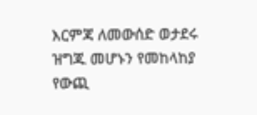እርምጃ ለመውሰድ ወታደሩ ዝግጁ መሆኑን የመከላከያ የውጪ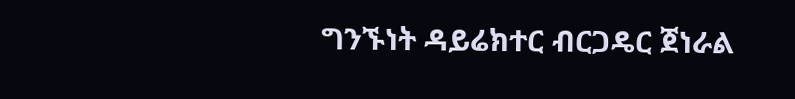ግንኙነት ዳይሬክተር ብርጋዴር ጀነራል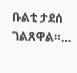ቡልቲ ታደሰ ገልጸዋል።…